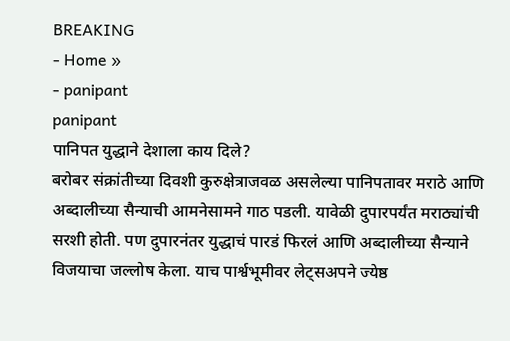BREAKING
- Home »
- panipant
panipant
पानिपत युद्धाने देशाला काय दिले?
बरोबर संक्रांतीच्या दिवशी कुरुक्षेत्राजवळ असलेल्या पानिपतावर मराठे आणि अब्दालीच्या सैन्याची आमनेसामने गाठ पडली. यावेळी दुपारपर्यंत मराठ्यांची सरशी होती. पण दुपारनंतर युद्धाचं पारडं फिरलं आणि अब्दालीच्या सैन्याने विजयाचा जल्लोष केला. याच पार्श्वभूमीवर लेट्सअपने ज्येष्ठ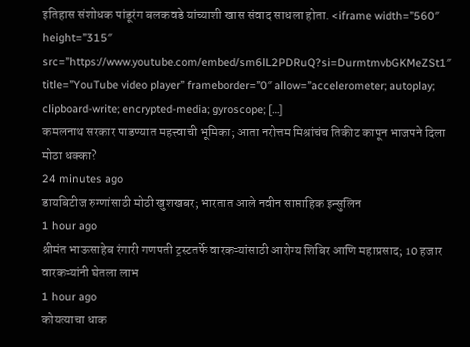इतिहास संशोधक पांडूरंग बलकवडे यांच्याशी खास संवाद साधला होता. <iframe width=”560″ height=”315″ src=”https://www.youtube.com/embed/sm6lL2PDRuQ?si=DurmtmvbGKMeZSt1″ title=”YouTube video player” frameborder=”0″ allow=”accelerometer; autoplay; clipboard-write; encrypted-media; gyroscope; […]
कमलनाथ सरकार पाडण्यात महत्त्वाची भूमिका; आता नरोत्तम मिश्रांचंच तिकीट कापून भाजपने दिला मोठा धक्का?
24 minutes ago
डायबिटीज रुग्णांसाठी मोठी खुशखबर; भारतात आले नवीन साप्ताहिक इन्सुलिन
1 hour ago
श्रीमंत भाऊसाहेब रंगारी गणपती ट्रस्टतर्फे वारकऱ्यांसाठी आरोग्य शिबिर आणि महाप्रसाद; 10 हजार वारकऱ्यांनी घेतला लाभ
1 hour ago
कोयत्याचा धाक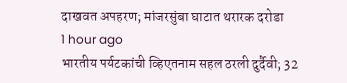दाखवत अपहरण; मांजरसुंबा घाटात थरारक दरोडा
1 hour ago
भारतीय पर्यटकांची व्हिएतनाम सहल ठरली दुर्दैवी; 32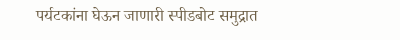पर्यटकांना घेऊन जाणारी स्पीडबोट समुद्रात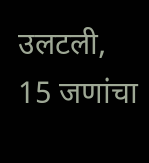उलटली, 15 जणांचा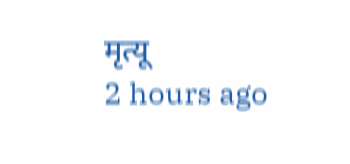मृत्यू
2 hours ago